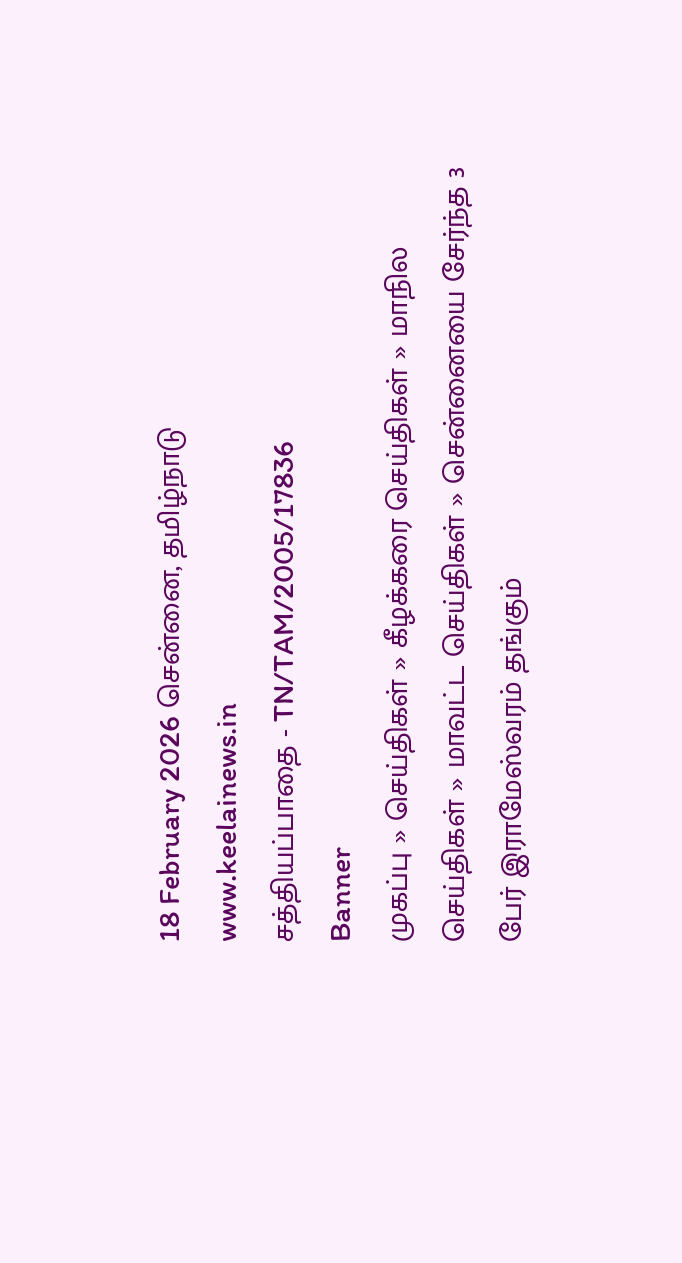18 February 2026 சென்னை, தமிழ்நாடு
www.keelainews.in
சத்தியப்பாதை - TN/TAM/2005/17836
Banner
முகப்பு » செய்திகள் » கீழக்கரை செய்திகள் » மாநில செய்திகள் » மாவட்ட செய்திகள் » சென்னையை சேர்ந்த 3 பேர் இராமேஸ்வரம் தங்கும்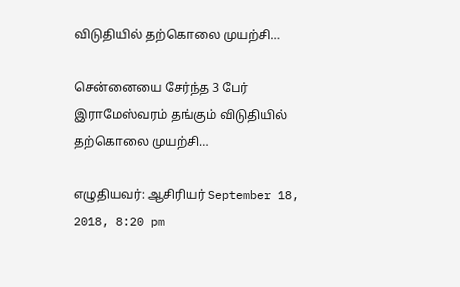விடுதியில் தற்கொலை முயற்சி…

சென்னையை சேர்ந்த 3 பேர் இராமேஸ்வரம் தங்கும் விடுதியில் தற்கொலை முயற்சி…

எழுதியவர்: ஆசிரியர் September 18, 2018, 8:20 pm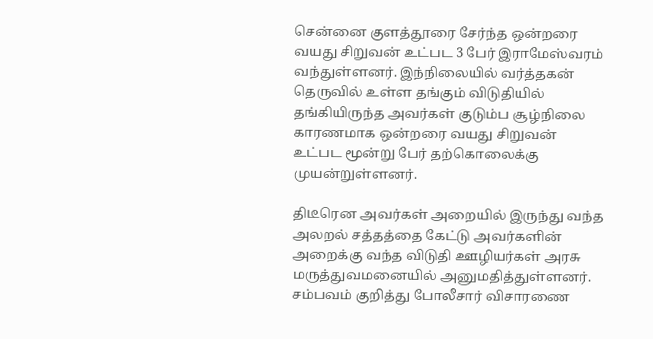சென்னை குளத்தூரை சேர்ந்த ஒன்றரை வயது சிறுவன் உட்பட 3 பேர் இராமேஸ்வரம் வந்துள்ளனர். இந்நிலையில் வர்த்தகன் தெருவில் உள்ள தங்கும் விடுதியில் தங்கியிருந்த அவர்கள் குடும்ப சூழ்நிலை காரணமாக ஒன்றரை வயது சிறுவன் உட்பட மூன்று பேர் தற்கொலைக்கு முயன்றுள்ளனர்.

திடீரென அவர்கள் அறையில் இருந்து வந்த  அலறல் சத்தத்தை கேட்டு அவர்களின் அறைக்கு வந்த விடுதி ஊழியர்கள் அரசு மருத்துவமனையில் அனுமதித்துள்ளனர். சம்பவம் குறித்து போலீசார் விசாரணை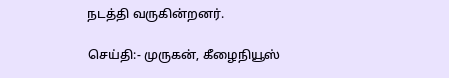நடத்தி வருகின்றனர்.

செய்தி:- முருகன், கீழைநியூஸ்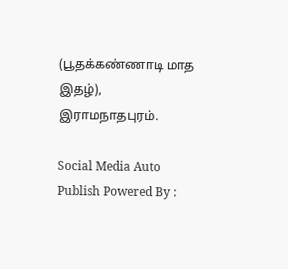(பூதக்கண்ணாடி மாத இதழ்), இராமநாதபுரம்.

Social Media Auto Publish Powered By :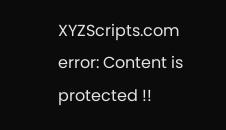XYZScripts.com
error: Content is protected !!